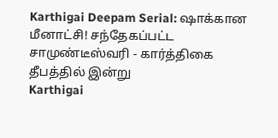Karthigai Deepam Serial: ஷாக்கான மீனாட்சி! சந்தேகப்பட்ட சாமுண்டீஸ்வரி - கார்த்திகை தீபத்தில் இன்று
Karthigai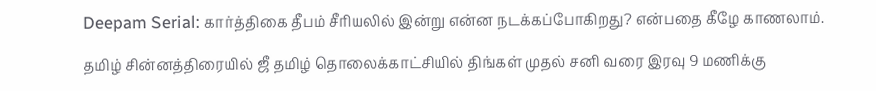Deepam Serial: கார்த்திகை தீபம் சீரியலில் இன்று என்ன நடக்கப்போகிறது? என்பதை கீழே காணலாம்.

தமிழ் சின்னத்திரையில் ஜீ தமிழ் தொலைக்காட்சியில் திங்கள் முதல் சனி வரை இரவு 9 மணிக்கு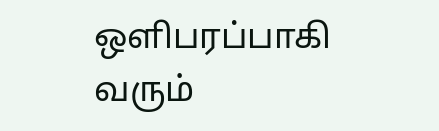ஒளிபரப்பாகி வரும்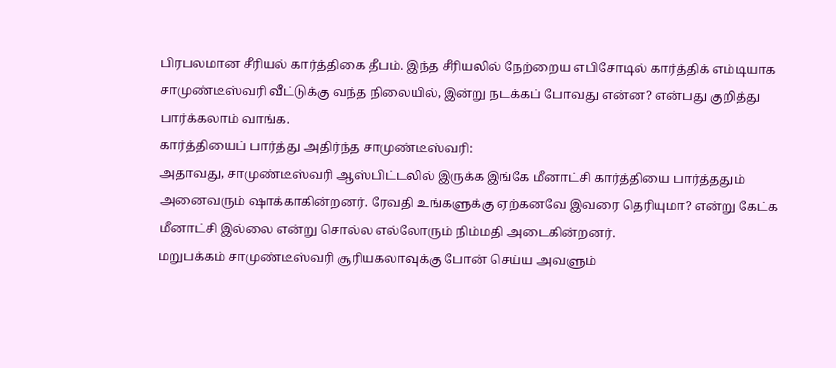பிரபலமான சீரியல் கார்த்திகை தீபம். இந்த சீரியலில் நேற்றைய எபிசோடில் கார்த்திக் எம்டியாக சாமுண்டீஸ்வரி வீட்டுக்கு வந்த நிலையில், இன்று நடக்கப் போவது என்ன? என்பது குறித்து பார்க்கலாம் வாங்க.
கார்த்தியைப் பார்த்து அதிர்ந்த சாமுண்டீஸ்வரி:
அதாவது, சாமுண்டீஸ்வரி ஆஸ்பிட்டலில் இருக்க இங்கே மீனாட்சி கார்த்தியை பார்த்ததும் அனைவரும் ஷாக்காகின்றனர். ரேவதி உங்களுக்கு ஏற்கனவே இவரை தெரியுமா? என்று கேட்க மீனாட்சி இல்லை என்று சொல்ல எல்லோரும் நிம்மதி அடைகின்றனர்.
மறுபக்கம் சாமுண்டீஸ்வரி சூரியகலாவுக்கு போன் செய்ய அவளும்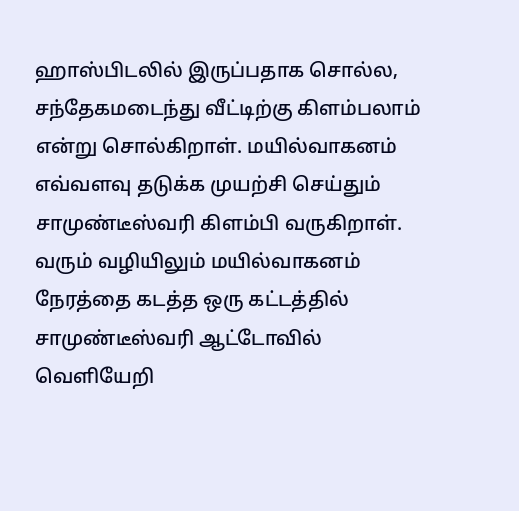ஹாஸ்பிடலில் இருப்பதாக சொல்ல, சந்தேகமடைந்து வீட்டிற்கு கிளம்பலாம் என்று சொல்கிறாள். மயில்வாகனம் எவ்வளவு தடுக்க முயற்சி செய்தும் சாமுண்டீஸ்வரி கிளம்பி வருகிறாள்.
வரும் வழியிலும் மயில்வாகனம் நேரத்தை கடத்த ஒரு கட்டத்தில் சாமுண்டீஸ்வரி ஆட்டோவில் வெளியேறி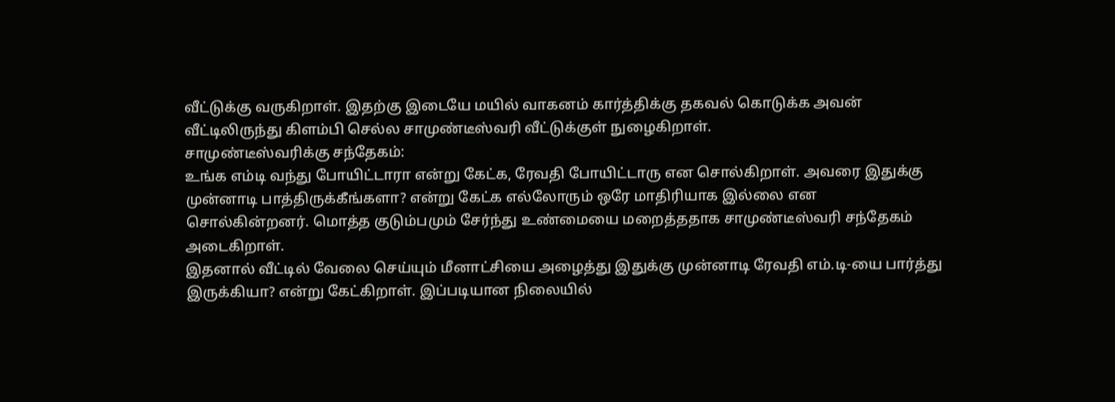வீட்டுக்கு வருகிறாள். இதற்கு இடையே மயில் வாகனம் கார்த்திக்கு தகவல் கொடுக்க அவன் வீட்டிலிருந்து கிளம்பி செல்ல சாமுண்டீஸ்வரி வீட்டுக்குள் நுழைகிறாள்.
சாமுண்டீஸ்வரிக்கு சந்தேகம்:
உங்க எம்டி வந்து போயிட்டாரா என்று கேட்க, ரேவதி போயிட்டாரு என சொல்கிறாள். அவரை இதுக்கு முன்னாடி பாத்திருக்கீங்களா? என்று கேட்க எல்லோரும் ஒரே மாதிரியாக இல்லை என சொல்கின்றனர். மொத்த குடும்பமும் சேர்ந்து உண்மையை மறைத்ததாக சாமுண்டீஸ்வரி சந்தேகம் அடைகிறாள்.
இதனால் வீட்டில் வேலை செய்யும் மீனாட்சியை அழைத்து இதுக்கு முன்னாடி ரேவதி எம்.டி-யை பார்த்து இருக்கியா? என்று கேட்கிறாள். இப்படியான நிலையில்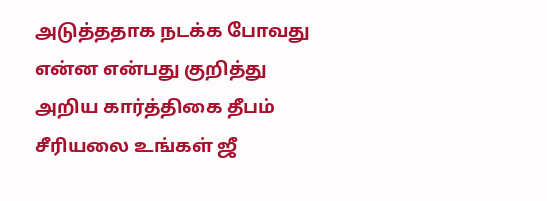அடுத்ததாக நடக்க போவது என்ன என்பது குறித்து அறிய கார்த்திகை தீபம் சீரியலை உங்கள் ஜீ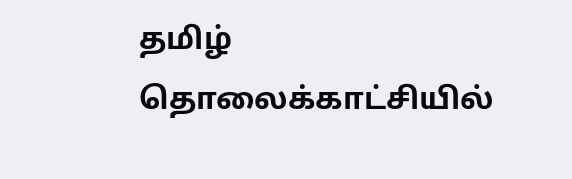தமிழ் தொலைக்காட்சியில்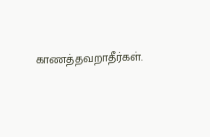காணத்தவறாதீர்கள்.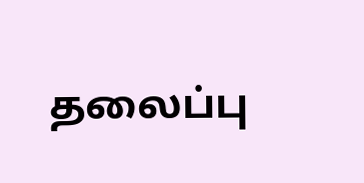தலைப்பு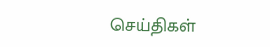செய்திகள்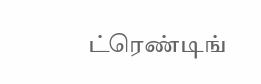ட்ரெண்டிங்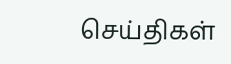செய்திகள்